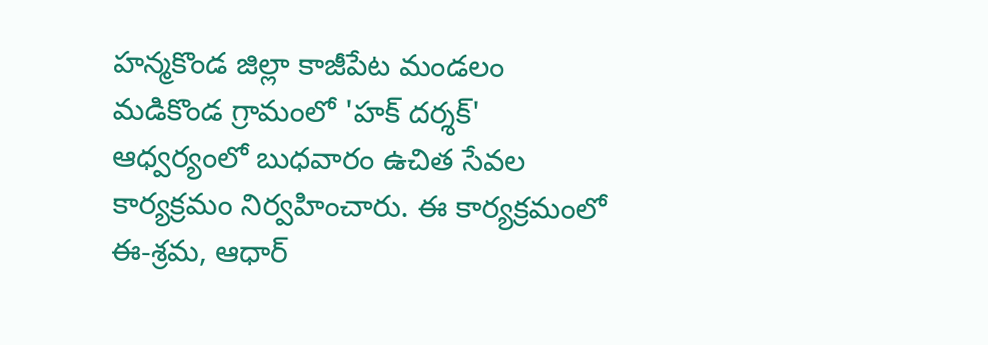హన్మకొండ జిల్లా కాజీపేట మండలం మడికొండ గ్రామంలో 'హక్ దర్శక్' ఆధ్వర్యంలో బుధవారం ఉచిత సేవల కార్యక్రమం నిర్వహించారు. ఈ కార్యక్రమంలో ఈ-శ్రమ, ఆధార్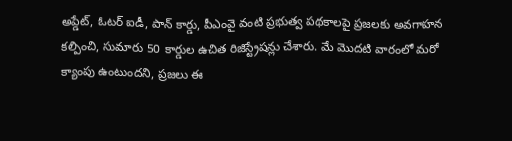అప్డేట్, ఓటర్ ఐడీ, పాన్ కార్డు, పీఎంవై వంటి ప్రభుత్వ పథకాలపై ప్రజలకు అవగాహన కల్పించి, సుమారు 50 కార్డుల ఉచిత రిజిస్ట్రేషన్లు చేశారు. మే మొదటి వారంలో మరో క్యాంపు ఉంటుందని, ప్రజలు ఈ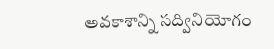అవకాశాన్ని సద్వినియోగం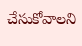చేసుకోవాలని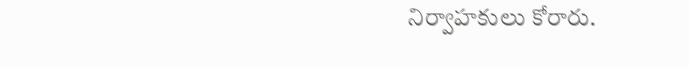నిర్వాహకులు కోరారు.